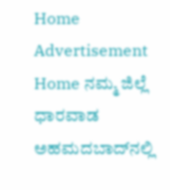Home Advertisement
Home ನಮ್ಮ ಜಿಲ್ಲೆ ಧಾರವಾಡ ಅಹಮದಬಾದ್‌ನಲ್ಲಿ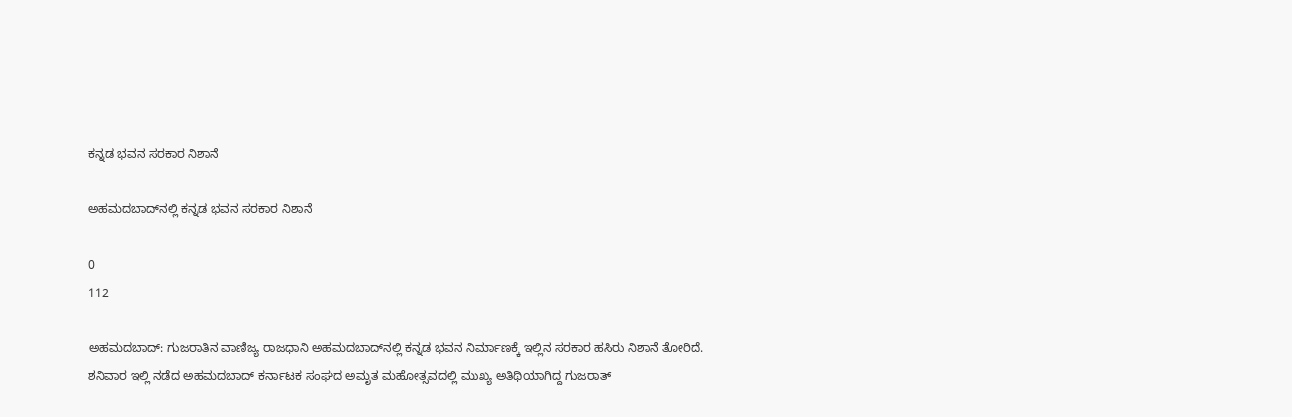ಕನ್ನಡ ಭವನ ಸರಕಾರ ನಿಶಾನೆ

ಅಹಮದಬಾದ್‌ನಲ್ಲಿ ಕನ್ನಡ ಭವನ ಸರಕಾರ ನಿಶಾನೆ

0
112

ಅಹಮದಬಾದ್: ಗುಜರಾತಿನ ವಾಣಿಜ್ಯ ರಾಜಧಾನಿ ಅಹಮದಬಾದ್‌ನಲ್ಲಿ ಕನ್ನಡ ಭವನ ನಿರ್ಮಾಣಕ್ಕೆ ಇಲ್ಲಿನ ಸರಕಾರ ಹಸಿರು ನಿಶಾನೆ ತೋರಿದೆ.
ಶನಿವಾರ ಇಲ್ಲಿ ನಡೆದ ಅಹಮದಬಾದ್ ಕರ್ನಾಟಕ ಸಂಘದ ಅಮೃತ ಮಹೋತ್ಸವದಲ್ಲಿ ಮುಖ್ಯ ಅತಿಥಿಯಾಗಿದ್ದ ಗುಜರಾತ್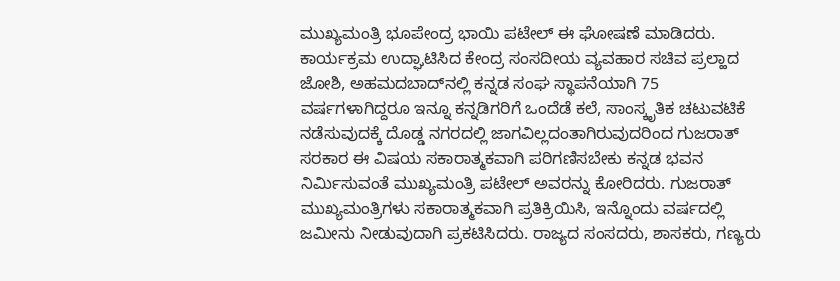ಮುಖ್ಯಮಂತ್ರಿ ಭೂಪೇಂದ್ರ ಭಾಯಿ ಪಟೇಲ್ ಈ ಘೋಷಣೆ ಮಾಡಿದರು.
ಕಾರ್ಯಕ್ರಮ ಉದ್ಘಾಟಿಸಿದ ಕೇಂದ್ರ ಸಂಸದೀಯ ವ್ಯವಹಾರ ಸಚಿವ ಪ್ರಲ್ಹಾದ ಜೋಶಿ, ಅಹಮದಬಾದ್‌ನಲ್ಲಿ ಕನ್ನಡ ಸಂಘ ಸ್ಥಾಪನೆಯಾಗಿ 75 ವರ್ಷಗಳಾಗಿದ್ದರೂ ಇನ್ನೂ ಕನ್ನಡಿಗರಿಗೆ ಒಂದೆಡೆ ಕಲೆ, ಸಾಂಸ್ಕೃತಿಕ ಚಟುವಟಿಕೆ ನಡೆಸುವುದಕ್ಕೆ ದೊಡ್ಡ ನಗರದಲ್ಲಿ ಜಾಗವಿಲ್ಲದಂತಾಗಿರುವುದರಿಂದ ಗುಜರಾತ್ ಸರಕಾರ ಈ ವಿಷಯ ಸಕಾರಾತ್ಮಕವಾಗಿ ಪರಿಗಣಿಸಬೇಕು ಕನ್ನಡ ಭವನ ನಿರ್ಮಿಸುವಂತೆ ಮುಖ್ಯಮಂತ್ರಿ ಪಟೇಲ್ ಅವರನ್ನು ಕೋರಿದರು. ಗುಜರಾತ್ ಮುಖ್ಯಮಂತ್ರಿಗಳು ಸಕಾರಾತ್ಮಕವಾಗಿ ಪ್ರತಿಕ್ರಿಯಿಸಿ, ಇನ್ನೊಂದು ವರ್ಷದಲ್ಲಿ ಜಮೀನು ನೀಡುವುದಾಗಿ ಪ್ರಕಟಿಸಿದರು. ರಾಜ್ಯದ ಸಂಸದರು, ಶಾಸಕರು, ಗಣ್ಯರು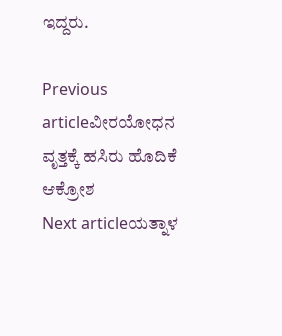ಇದ್ದರು.

Previous articleವೀರಯೋಧನ ವೃತ್ತಕ್ಕೆ ಹಸಿರು ಹೊದಿಕೆ ಆಕ್ರೋಶ
Next articleಯತ್ನಾಳ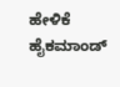ಹೇಳಿಕೆ ಹೈಕಮಾಂಡ್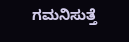ಗಮನಿಸುತ್ತೆ